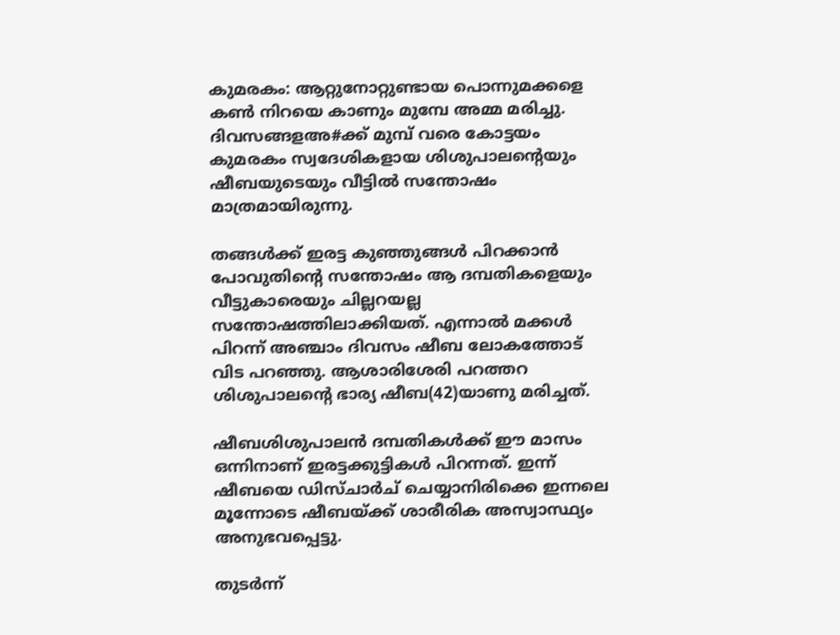കുമരകം: ആറ്റുനോറ്റുണ്ടായ പൊന്നുമക്കളെ കൺ നിറയെ കാണും മുമ്പേ അമ്മ മരിച്ചു. ദിവസങ്ങളഅ#ക്ക് മുമ്പ് വരെ കോട്ടയം കുമരകം സ്വദേശികളായ ശിശുപാലന്റെയും ഷീബയുടെയും വീട്ടിൽ സന്തോഷം മാത്രമായിരുന്നു.

തങ്ങൾക്ക് ഇരട്ട കുഞ്ഞുങ്ങൾ പിറക്കാൻ പോവുതിന്റെ സന്തോഷം ആ ദമ്പതികളെയും വീട്ടുകാരെയും ചില്ലറയല്ല സന്തോഷത്തിലാക്കിയത്. എന്നാൽ മക്കൾ പിറന്ന് അഞ്ചാം ദിവസം ഷീബ ലോകത്തോട് വിട പറഞ്ഞു. ആശാരിശേരി പറത്തറ ശിശുപാലന്റെ ഭാര്യ ഷീബ(42)യാണു മരിച്ചത്.

ഷീബശിശുപാലൻ ദമ്പതികൾക്ക് ഈ മാസം ഒന്നിനാണ് ഇരട്ടക്കുട്ടികൾ പിറന്നത്. ഇന്ന് ഷീബയെ ഡിസ്ചാർച് ചെയ്യാനിരിക്കെ ഇന്നലെ മൂന്നോടെ ഷീബയ്ക്ക് ശാരീരിക അസ്വാസ്ഥ്യം അനുഭവപ്പെട്ടു.

തുടർന്ന്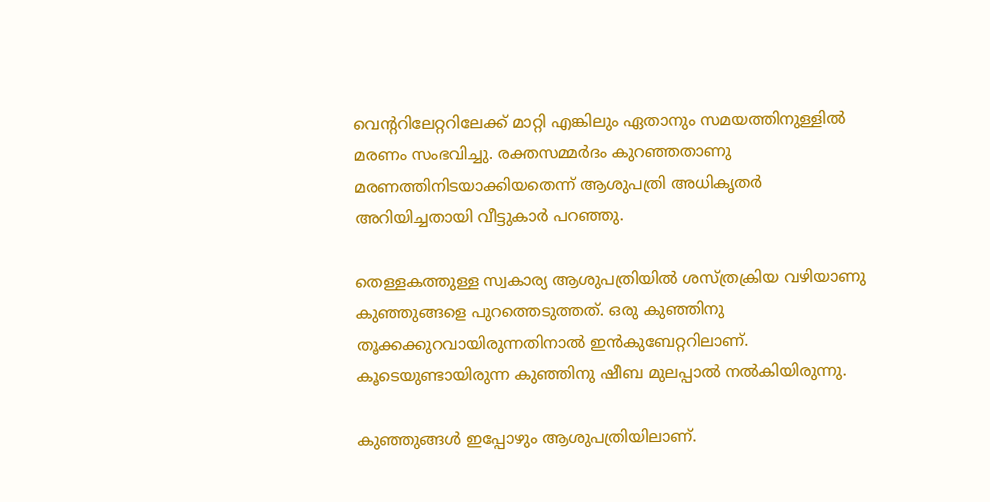വെന്ററിലേറ്ററിലേക്ക് മാറ്റി എങ്കിലും ഏതാനും സമയത്തിനുള്ളിൽ മരണം സംഭവിച്ചു. രക്തസമ്മർദം കുറഞ്ഞതാണു മരണത്തിനിടയാക്കിയതെന്ന് ആശുപത്രി അധികൃതർ അറിയിച്ചതായി വീട്ടുകാർ പറഞ്ഞു.

തെള്ളകത്തുള്ള സ്വകാര്യ ആശുപത്രിയിൽ ശസ്ത്രക്രിയ വഴിയാണു കുഞ്ഞുങ്ങളെ പുറത്തെടുത്തത്. ഒരു കുഞ്ഞിനു തൂക്കക്കുറവായിരുന്നതിനാൽ ഇൻകുബേറ്ററിലാണ്. കൂടെയുണ്ടായിരുന്ന കുഞ്ഞിനു ഷീബ മുലപ്പാൽ നൽകിയിരുന്നു.

കുഞ്ഞുങ്ങൾ ഇപ്പോഴും ആശുപത്രിയിലാണ്.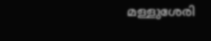മള്ളുശേരി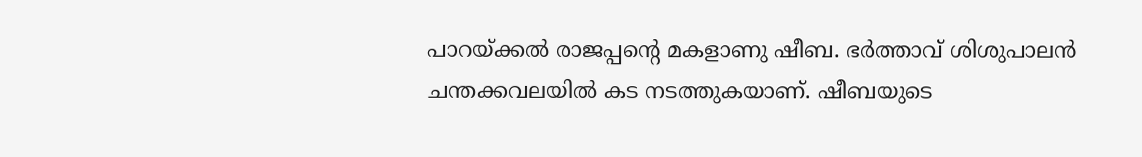പാറയ്ക്കൽ രാജപ്പന്റെ മകളാണു ഷീബ. ഭർത്താവ് ശിശുപാലൻ ചന്തക്കവലയിൽ കട നടത്തുകയാണ്. ഷീബയുടെ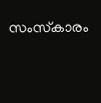സംസ്‌കാരം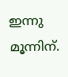ഇന്നു മൂന്നിന്.